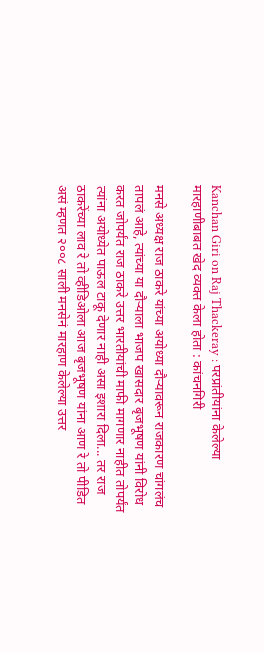Kanchan Giri on Raj Thackeray : परप्रांतीयांना केलेल्या मारहाणीबाबत खेद व्यक्त केला होता : कांचनगिरी

मनसे अध्यक्ष राज ठाकरे यांच्या अयोध्या दौऱ्यावरून राजकारण चांगलंच तापलं आहे, त्यांच्या या दौऱ्याला भाजप खासदार बृजभूषण यांनी विरोध करत जोपर्यंत राज ठाकरे उत्तर भारतीयांची माफी मागणार नाहीत तोपर्यंत त्यांना अयोध्येत पाऊल टाकू देणार नाही असा इशारा दिला... तर राज ठाकरेंच्या लाव रे तो व्हीडिओला आज बृजभूषण यांना आण रे तो पीडित असं म्हणत २००८ साली मनसेनं मारहाण केलेल्या उत्तर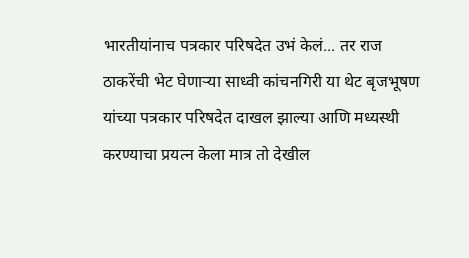भारतीयांनाच पत्रकार परिषदेत उभं केलं... तर राज ठाकरेंची भेट घेणाऱ्या साध्वी कांचनगिरी या थेट बृजभूषण यांच्या पत्रकार परिषदेत दाखल झाल्या आणि मध्यस्थी करण्याचा प्रयत्न केला मात्र तो देखील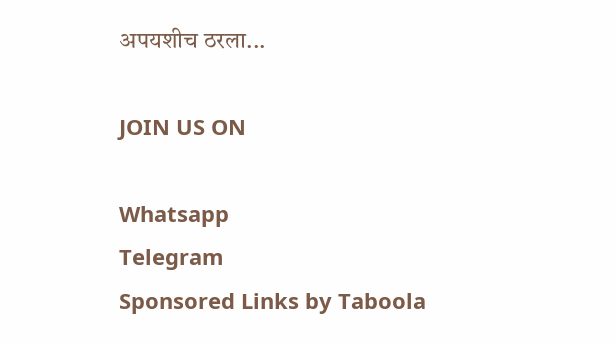अपयशीच ठरला...

JOIN US ON

Whatsapp
Telegram
Sponsored Links by Taboola